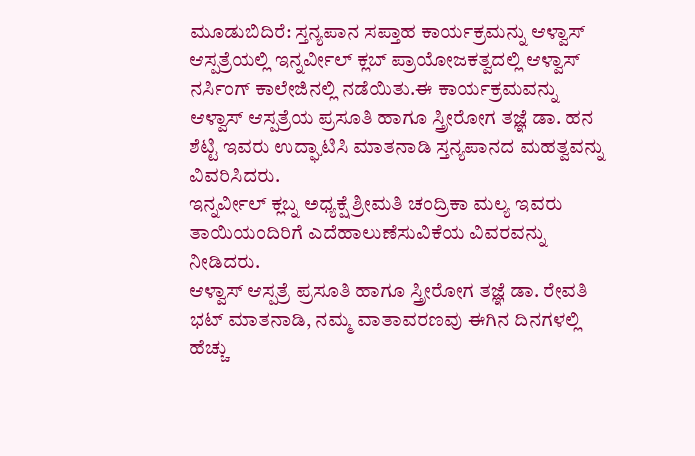ಮೂಡುಬಿದಿರೆ: ಸ್ತನ್ಯಪಾನ ಸಪ್ತಾಹ ಕಾರ್ಯಕ್ರಮನ್ನು ಆಳ್ವಾಸ್ ಆಸ್ಪತ್ರೆಯಲ್ಲಿ ಇನ್ನರ್ವೀಲ್ ಕ್ಲಬ್ ಪ್ರಾಯೋಜಕತ್ವದಲ್ಲಿ ಆಳ್ವಾಸ್ ನರ್ಸಿಂಗ್ ಕಾಲೇಜಿನಲ್ಲಿ ನಡೆಯಿತು.ಈ ಕಾರ್ಯಕ್ರಮವನ್ನು ಆಳ್ವಾಸ್ ಆಸ್ಪತ್ರೆಯ ಪ್ರಸೂತಿ ಹಾಗೂ ಸ್ತ್ರೀರೋಗ ತಜ್ಞೆ ಡಾ. ಹನ ಶೆಟ್ಟಿ ಇವರು ಉದ್ಘಾಟಿಸಿ ಮಾತನಾಡಿ ಸ್ತನ್ಯಪಾನದ ಮಹತ್ವವನ್ನು ವಿವರಿಸಿದರು.
ಇನ್ನರ್ವೀಲ್ ಕ್ಲಬ್ನ ಅಧ್ಯಕ್ಷೆ ಶ್ರೀಮತಿ ಚಂದ್ರಿಕಾ ಮಲ್ಯ ಇವರು ತಾಯಿಯಂದಿರಿಗೆ ಎದೆಹಾಲುಣೆಸುವಿಕೆಯ ವಿವರವನ್ನು ನೀಡಿದರು.
ಆಳ್ವಾಸ್ ಆಸ್ಪತ್ರೆ ಪ್ರಸೂತಿ ಹಾಗೂ ಸ್ತ್ರೀರೋಗ ತಜ್ಞೆ ಡಾ. ರೇವತಿ ಭಟ್ ಮಾತನಾಡಿ, ನಮ್ಮ ವಾತಾವರಣವು ಈಗಿನ ದಿನಗಳಲ್ಲಿ ಹೆಚ್ಚು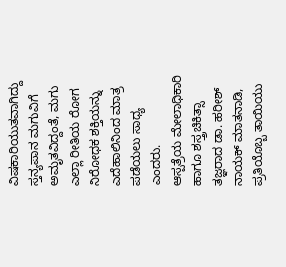ವಿಷಕಾರಿಯುತವಾಗಿದ್ದು ಸ್ತನ್ಯಪಾನ ಮಗುವಿಗೆ ಅಮೃತವಿದ್ದಂತೆ, ಮಗು ಎಲ್ಲಾ ರೀತಿಯ ರೋಗ ನಿರೋಧಕ ಶಕ್ತಿಯನ್ನು ಎದೆಹಾಲಿನಿಂದ ಮಾತ್ರ ಪಡೆಯಲು ಸಾಧ್ಯ ಎಂದರು.
ಆಸ್ಪತ್ರೆಯ ಮೇಲಾಧಿಕಾರಿ ಹಾಗೂ ಶಸ್ತ್ರಚಿಕಿತ್ಸಾ ತಜ್ಞರಾದ ಡಾ. ಹರೀಶ್ ನಾಯಕ್ ಮಾತನಾಡಿ, ಪ್ರತಿಯೊಬ್ಬ ತಾಯಿಯು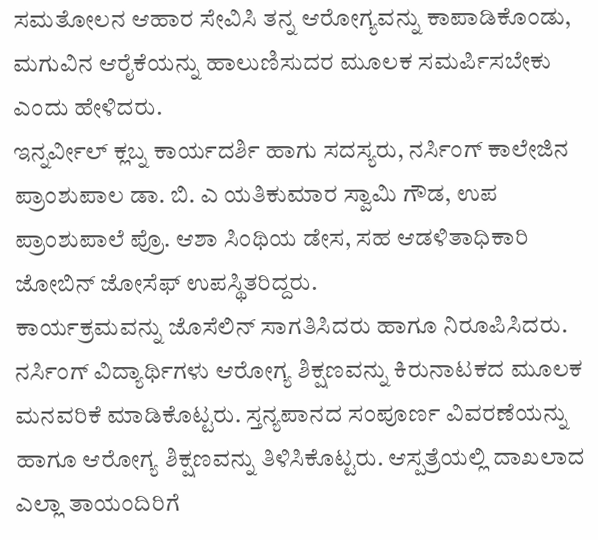ಸಮತೋಲನ ಆಹಾರ ಸೇವಿಸಿ ತನ್ನ ಆರೋಗ್ಯವನ್ನು ಕಾಪಾಡಿಕೊಂಡು, ಮಗುವಿನ ಆರೈಕೆಯನ್ನು ಹಾಲುಣಿಸುದರ ಮೂಲಕ ಸಮರ್ಪಿಸಬೇಕು ಎಂದು ಹೇಳಿದರು.
ಇನ್ನರ್ವೀಲ್ ಕ್ಲಬ್ನ ಕಾರ್ಯದರ್ಶಿ ಹಾಗು ಸದಸ್ಯರು, ನರ್ಸಿಂಗ್ ಕಾಲೇಜಿನ ಪ್ರಾಂಶುಪಾಲ ಡಾ. ಬಿ. ಎ ಯತಿಕುಮಾರ ಸ್ವಾಮಿ ಗೌಡ, ಉಪ ಪ್ರಾಂಶುಪಾಲೆ ಪ್ರೊ. ಆಶಾ ಸಿಂಥಿಯ ಡೇಸ, ಸಹ ಆಡಳಿತಾಧಿಕಾರಿ ಜೋಬಿನ್ ಜೋಸೆಫ್ ಉಪಸ್ಥಿತರಿದ್ದರು.
ಕಾರ್ಯಕ್ರಮವನ್ನು ಜೊಸೆಲಿನ್ ಸಾಗತಿಸಿದರು ಹಾಗೂ ನಿರೂಪಿಸಿದರು. ನರ್ಸಿಂಗ್ ವಿದ್ಯಾರ್ಥಿಗಳು ಆರೋಗ್ಯ ಶಿಕ್ಷಣವನ್ನು ಕಿರುನಾಟಕದ ಮೂಲಕ ಮನವರಿಕೆ ಮಾಡಿಕೊಟ್ಟರು. ಸ್ತನ್ಯಪಾನದ ಸಂಪೂರ್ಣ ವಿವರಣೆಯನ್ನು ಹಾಗೂ ಆರೋಗ್ಯ ಶಿಕ್ಷಣವನ್ನು ತಿಳಿಸಿಕೊಟ್ಟರು. ಆಸ್ಪತ್ರೆಯಲ್ಲಿ ದಾಖಲಾದ ಎಲ್ಲಾ ತಾಯಂದಿರಿಗೆ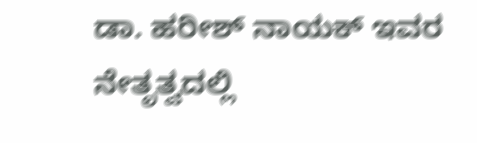ಡಾ. ಹರೀಶ್ ನಾಯಕ್ ಇವರ ನೇತೃತ್ವದಲ್ಲಿ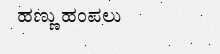ಹಣ್ಣು ಹಂಪಲು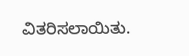ವಿತರಿಸಲಾಯಿತು.